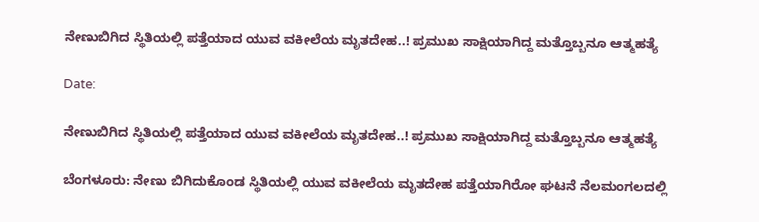ನೇಣುಬಿಗಿದ ಸ್ಥಿತಿಯಲ್ಲಿ ಪತ್ತೆಯಾದ ಯುವ ವಕೀಲೆಯ ಮೃತದೇಹ..! ಪ್ರಮುಖ ಸಾಕ್ಷಿಯಾಗಿದ್ದ ಮತ್ತೊಬ್ಬನೂ ಆತ್ಮಹತ್ಯೆ

Date:

ನೇಣುಬಿಗಿದ ಸ್ಥಿತಿಯಲ್ಲಿ ಪತ್ತೆಯಾದ ಯುವ ವಕೀಲೆಯ ಮೃತದೇಹ..! ಪ್ರಮುಖ ಸಾಕ್ಷಿಯಾಗಿದ್ದ ಮತ್ತೊಬ್ಬನೂ ಆತ್ಮಹತ್ಯೆ

ಬೆಂಗಳೂರು: ನೇಣು ಬಿಗಿದುಕೊಂಡ ಸ್ಥಿತಿಯಲ್ಲಿ ಯುವ ವಕೀಲೆಯ ಮೃತದೇಹ ಪತ್ತೆಯಾಗಿರೋ ಘಟನೆ ನೆಲಮಂಗಲದಲ್ಲಿ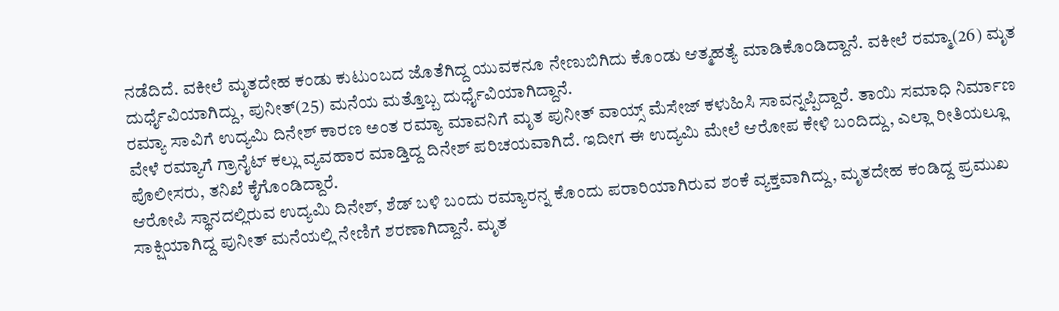ನಡೆದಿದೆ. ವಕೀಲೆ ಮೃತದೇಹ ಕಂಡು ಕುಟುಂಬದ ಜೊತೆಗಿದ್ದ ಯುವಕನೂ ನೇಣುಬಿಗಿದು ಕೊಂಡು ಆತ್ಮಹತ್ಯೆ ಮಾಡಿಕೊಂಡಿದ್ದಾನೆ. ವಕೀಲೆ ರಮ್ಮಾ(26) ಮೃತ ದುರ್ಧೈವಿಯಾಗಿದ್ದು, ಪುನೀತ್(25) ಮನೆಯ ಮತ್ತೊಬ್ಬ ದುರ್ಧೈವಿಯಾಗಿದ್ದಾನೆ.
ರಮ್ಯಾ ಸಾವಿಗೆ ಉದ್ಯಮಿ ದಿನೇಶ್ ಕಾರಣ ಅಂತ ರಮ್ಯಾ ಮಾವನಿಗೆ ಮೃತ ಪುನೀತ್ ವಾಯ್ಸ್ ಮೆಸೇಜ್ ಕಳುಹಿಸಿ ಸಾವನ್ನಪ್ಪಿದ್ದಾರೆ. ತಾಯಿ ಸಮಾಧಿ ನಿರ್ಮಾಣ ವೇಳೆ ರಮ್ಯಾಗೆ ಗ್ರಾನೈಟ್ ಕಲ್ಲು ವ್ಯವಹಾರ ಮಾಡ್ತಿದ್ದ ದಿನೇಶ್ ಪರಿಚಯವಾಗಿದೆ. ಇದೀಗ ಈ ಉದ್ಯಮಿ ಮೇಲೆ ಆರೋಪ ಕೇಳಿ ಬಂದಿದ್ದು, ಎಲ್ಲಾ ರೀತಿಯಲ್ಲೂ ಪೊಲೀಸರು, ತನಿಖೆ ಕೈಗೊಂಡಿದ್ದಾರೆ.
ಆರೋಪಿ ಸ್ಥಾನದಲ್ಲಿರುವ ಉದ್ಯಮಿ ದಿನೇಶ್, ಶೆಡ್ ಬಳಿ ಬಂದು ರಮ್ಯಾರನ್ನ ಕೊಂದು ಪರಾರಿಯಾಗಿರುವ ಶಂಕೆ ವ್ಯಕ್ತವಾಗಿದ್ದು, ಮೃತದೇಹ ಕಂಡಿದ್ದ ಪ್ರಮುಖ ಸಾಕ್ಷಿಯಾಗಿದ್ದ ಪುನೀತ್ ಮನೆಯಲ್ಲಿ ನೇಣಿಗೆ ಶರಣಾಗಿದ್ದಾನೆ. ಮೃತ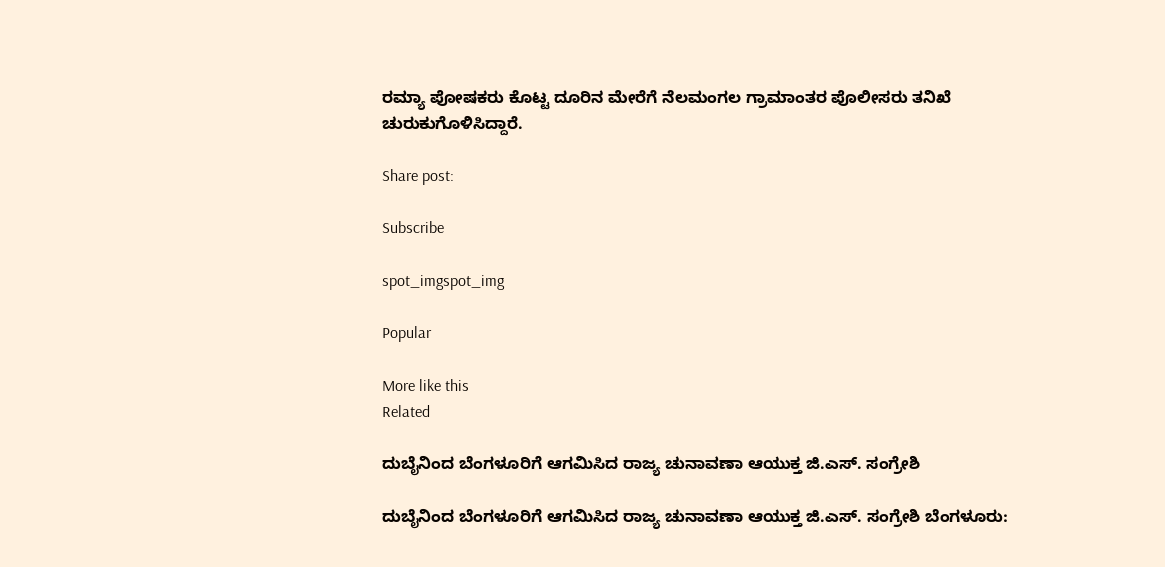ರಮ್ಯಾ ಪೋಷಕರು ಕೊಟ್ಟ ದೂರಿನ ಮೇರೆಗೆ ನೆಲಮಂಗಲ ಗ್ರಾಮಾಂತರ ಪೊಲೀಸರು ತನಿಖೆ ಚುರುಕುಗೊಳಿಸಿದ್ದಾರೆ.

Share post:

Subscribe

spot_imgspot_img

Popular

More like this
Related

ದುಬೈನಿಂದ ಬೆಂಗಳೂರಿಗೆ ಆಗಮಿಸಿದ ರಾಜ್ಯ ಚುನಾವಣಾ ಆಯುಕ್ತ ಜಿ.ಎಸ್. ಸಂಗ್ರೇಶಿ

ದುಬೈನಿಂದ ಬೆಂಗಳೂರಿಗೆ ಆಗಮಿಸಿದ ರಾಜ್ಯ ಚುನಾವಣಾ ಆಯುಕ್ತ ಜಿ.ಎಸ್. ಸಂಗ್ರೇಶಿ ಬೆಂಗಳೂರು: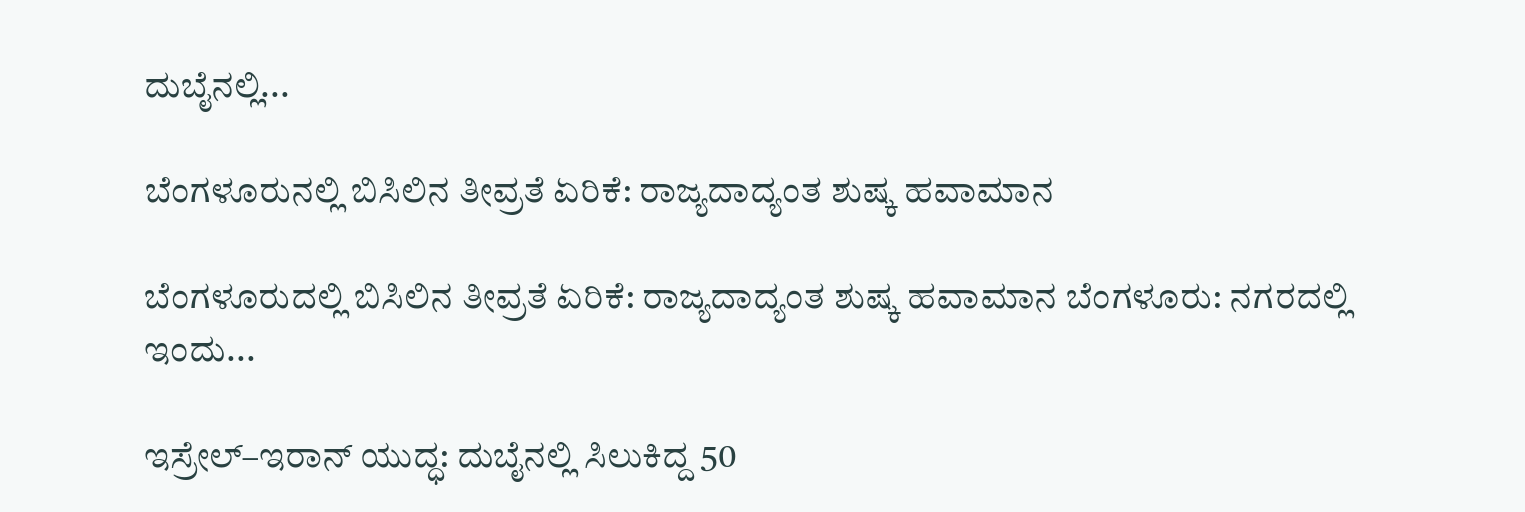ದುಬೈನಲ್ಲಿ...

ಬೆಂಗಳೂರುನಲ್ಲಿ ಬಿಸಿಲಿನ ತೀವ್ರತೆ ಏರಿಕೆ: ರಾಜ್ಯದಾದ್ಯಂತ ಶುಷ್ಕ ಹವಾಮಾನ

ಬೆಂಗಳೂರುದಲ್ಲಿ ಬಿಸಿಲಿನ ತೀವ್ರತೆ ಏರಿಕೆ: ರಾಜ್ಯದಾದ್ಯಂತ ಶುಷ್ಕ ಹವಾಮಾನ ಬೆಂಗಳೂರು: ನಗರದಲ್ಲಿ ಇಂದು...

ಇಸ್ರೇಲ್–ಇರಾನ್ ಯುದ್ಧ: ದುಬೈನಲ್ಲಿ ಸಿಲುಕಿದ್ದ 50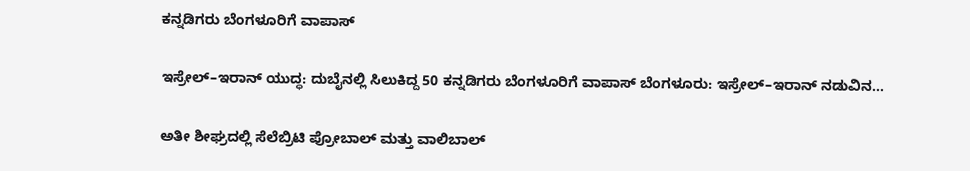ಕನ್ನಡಿಗರು ಬೆಂಗಳೂರಿಗೆ ವಾಪಾಸ್‌

ಇಸ್ರೇಲ್–ಇರಾನ್ ಯುದ್ಧ: ದುಬೈನಲ್ಲಿ ಸಿಲುಕಿದ್ದ 50 ಕನ್ನಡಿಗರು ಬೆಂಗಳೂರಿಗೆ ವಾಪಾಸ್‌ ಬೆಂಗಳೂರು: ಇಸ್ರೇಲ್–ಇರಾನ್ ನಡುವಿನ...

ಅತೀ ಶೀಘ್ರದಲ್ಲಿ‌ ಸೆಲೆಬ್ರಿಟಿ ಪ್ರೋಬಾಲ್ ಮತ್ತು ವಾಲಿಬಾಲ್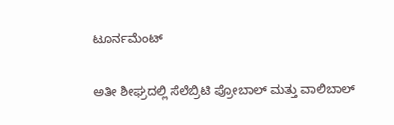ಟೂರ್ನಮೆಂಟ್

ಅತೀ ಶೀಘ್ರದಲ್ಲಿ‌ ಸೆಲೆಬ್ರಿಟಿ ಪ್ರೋಬಾಲ್ ಮತ್ತು ವಾಲಿಬಾಲ್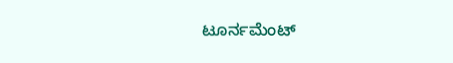ಟೂರ್ನಮೆಂಟ್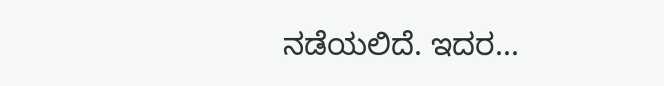ನಡೆಯಲಿದೆ. ಇದರ...